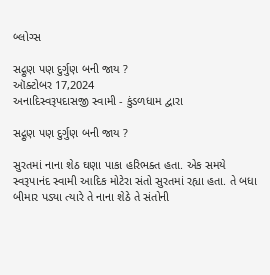બ્લોગ્સ

સદ્ગુણ પણ દુર્ગુણ બની જાય ?
ઑક્ટોબર 17,2024
અનાદિસ્વરૂપદાસજી સ્વામી - કુંડળધામ દ્વારા

સદ્ગુણ પણ દુર્ગુણ બની જાય ?

સુરતમાં નાના શેઠ ઘણા પાકા હરિભક્ત હતા. એક સમયે સ્વરૂપાનંદ સ્વામી આદિક મોટેરા સંતો સુરતમાં રહ્યા હતા. તે બધા બીમાર પડ્યા ત્યારે તે નાના શેઠે તે સંતોની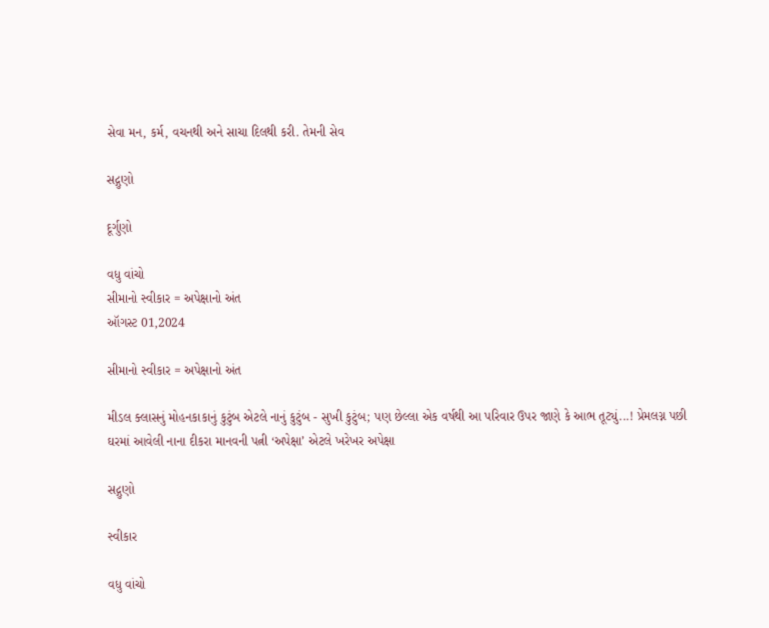સેવા મન, કર્મ, વચનથી અને સાચા દિલથી કરી. તેમની સેવ

સદ્ગુણો

દૂર્ગુણો

વધુ વાંચો
સીમાનો સ્વીકાર = અપેક્ષાનો અંત
ઑગસ્ટ 01,2024

સીમાનો સ્વીકાર = અપેક્ષાનો અંત

મીડલ ક્લાસનું મોહનકાકાનું કુટુંબ એટલે નાનું કુટુંબ - સુખી કુટુંબ; પણ છેલ્લા એક વર્ષથી આ પરિવાર ઉપર જાણે કે આભ તૂટ્યું...! પ્રેમલગ્ન પછી ઘરમાં આવેલી નાના દીકરા માનવની પત્ની ‘અપેક્ષા’ એટલે ખરેખર અપેક્ષા

સદ્ગુણો

સ્વીકાર

વધુ વાંચો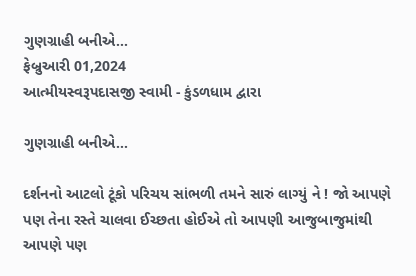ગુણગ્રાહી બનીએ...
ફેબ્રુઆરી 01,2024
આત્મીયસ્વરૂપદાસજી સ્વામી - કુંડળધામ દ્વારા

ગુણગ્રાહી બનીએ...

દર્શનનો આટલો ટૂંકો પરિચય સાંભળી તમને સારું લાગ્યું ને ! જો આપણે પણ તેના રસ્તે ચાલવા ઈચ્છતા હોઈએ તો આપણી આજુબાજુમાંથી આપણે પણ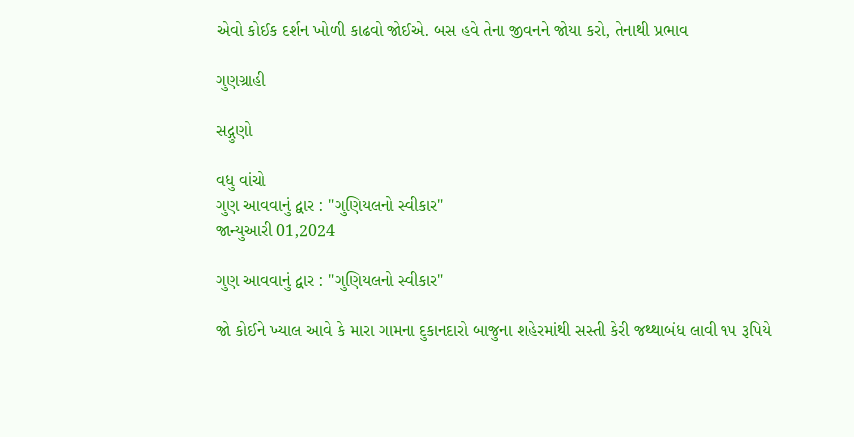એવો કોઈક દર્શન ખોળી કાઢવો જોઈએ. બસ હવે તેના જીવનને જોયા કરો, તેનાથી પ્રભાવ

ગુણગ્રાહી

સદ્ગુણો

વધુ વાંચો
ગુણ આવવાનું દ્વાર : "ગુણિયલનો સ્વીકાર"
જાન્યુઆરી 01,2024

ગુણ આવવાનું દ્વાર : "ગુણિયલનો સ્વીકાર"

જો કોઈને ખ્યાલ આવે કે મારા ગામના દુકાનદારો બાજુના શહેરમાંથી સસ્તી કેરી જથ્થાબંધ લાવી ૧૫ રૂપિયે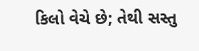કિલો વેચે છે; તેથી સસ્તુ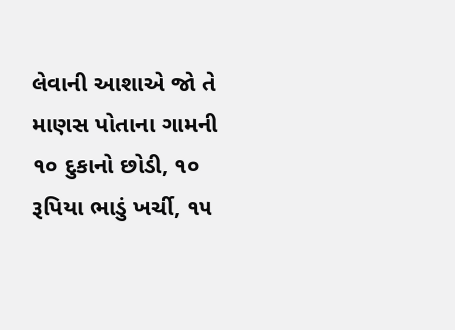લેવાની આશાએ જો તે માણસ પોતાના ગામની ૧૦ દુકાનો છોડી, ૧૦ રૂપિયા ભાડું ખર્ચી, ૧૫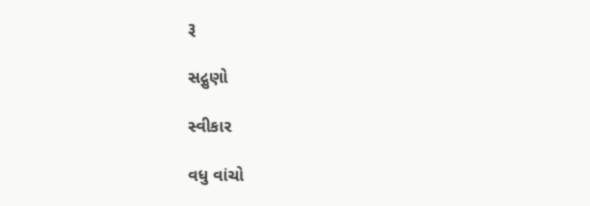રૂ

સદ્ગુણો

સ્વીકાર

વધુ વાંચો